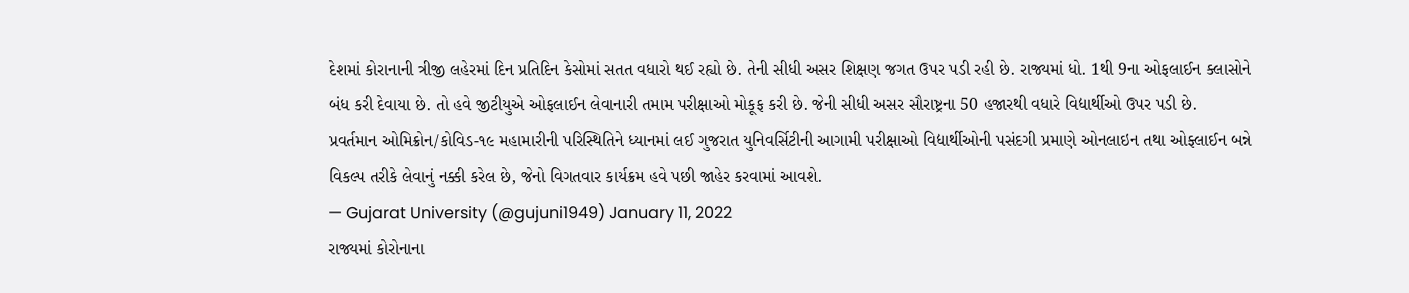દેશમાં કોરાનાની ત્રીજી લહેરમાં દિન પ્રતિદિન કેસોમાં સતત વધારો થઈ રહ્યો છે. તેની સીધી અસર શિક્ષણ જગત ઉપર પડી રહી છે. રાજ્યમાં ધો. 1થી 9ના ઓફલાઈન ક્લાસોને બંધ કરી દેવાયા છે. તો હવે જીટીયુએ ઓફલાઈન લેવાનારી તમામ પરીક્ષાઓ મોકૂફ કરી છે. જેની સીધી અસર સૌરાષ્ટ્રના 50 હજારથી વધારે વિદ્યાર્થીઓ ઉપર પડી છે.
પ્રવર્તમાન ઓમિક્રોન/કોવિડ-૧૯ મહામારીની પરિસ્થિતિને ધ્યાનમાં લઈ ગુજરાત યુનિવર્સિટીની આગામી પરીક્ષાઓ વિદ્યાર્થીઓની પસંદગી પ્રમાણે ઓનલાઇન તથા ઓફ્લાઈન બન્ને વિકલ્પ તરીકે લેવાનું નક્કી કરેલ છે, જેનો વિગતવાર કાર્યક્રમ હવે પછી જાહેર કરવામાં આવશે.
— Gujarat University (@gujuni1949) January 11, 2022
રાજ્યમાં કોરોનાના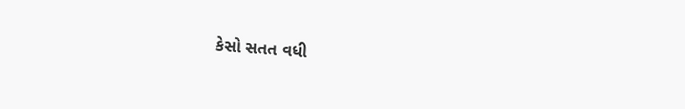કેસો સતત વધી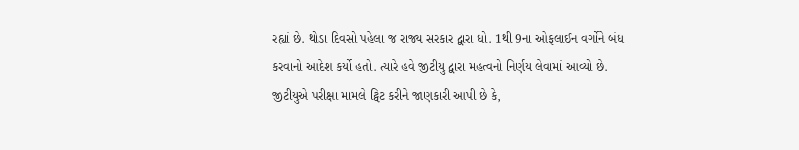રહ્યાં છે. થોડા દિવસો પહેલા જ રાજ્ય સરકાર દ્વારા ધો. 1થી 9ના ઓફલાઈન વર્ગોને બંધ કરવાનો આદેશ કર્યો હતો. ત્યારે હવે જીટીયુ દ્વારા મહત્વનો નિર્ણય લેવામાં આવ્યો છે. જીટીયુએ પરીક્ષા મામલે ટ્વિટ કરીને જાણકારી આપી છે કે,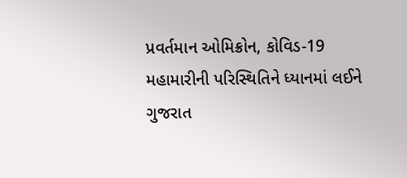પ્રવર્તમાન ઓમિક્રોન, કોવિડ-19 મહામારીની પરિસ્થિતિને ધ્યાનમાં લઈને ગુજરાત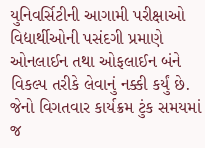યુનિવર્સિટીની આગામી પરીક્ષાઓ વિદ્યાર્થીઓની પસંદગી પ્રમાણે ઓનલાઈન તથા ઓફલાઈન બંને વિકલ્પ તરીકે લેવાનું નક્કી કર્યું છે. જેનો વિગતવાર કાર્યક્રમ ટુંક સમયમાં જ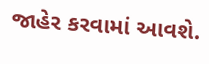જાહેર કરવામાં આવશે.